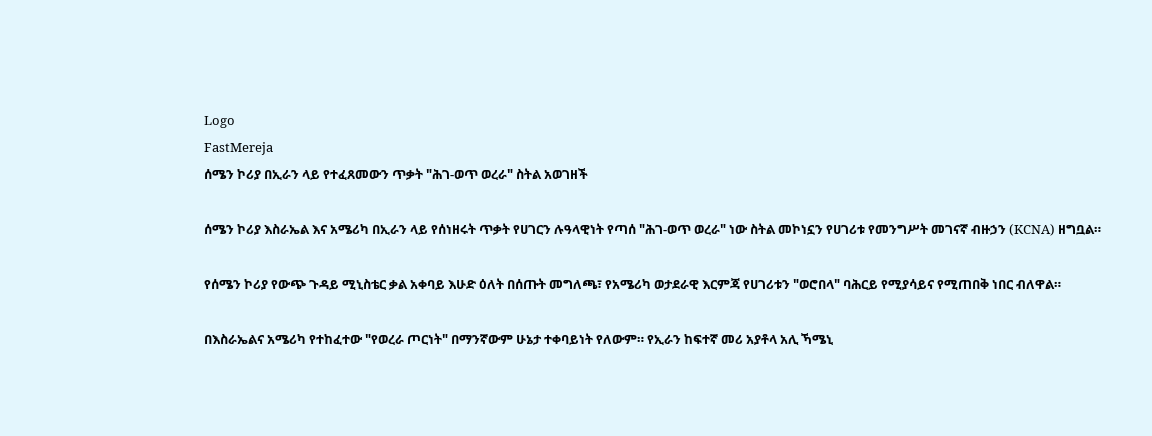Logo
FastMereja
ሰሜን ኮሪያ በኢራን ላይ የተፈጸመውን ጥቃት "ሕገ-ወጥ ወረራ" ስትል አወገዘች

ሰሜን ኮሪያ እስራኤል እና አሜሪካ በኢራን ላይ የሰነዘሩት ጥቃት የሀገርን ሉዓላዊነት የጣሰ "ሕገ-ወጥ ወረራ" ነው ስትል መኮነኗን የሀገሪቱ የመንግሥት መገናኛ ብዙኃን (KCNA) ዘግቧል።

የሰሜን ኮሪያ የውጭ ጉዳይ ሚኒስቴር ቃል አቀባይ እሁድ ዕለት በሰጡት መግለጫ፣ የአሜሪካ ወታደራዊ እርምጃ የሀገሪቱን "ወሮበላ" ባሕርይ የሚያሳይና የሚጠበቅ ነበር ብለዋል።

በእስራኤልና አሜሪካ የተከፈተው "የወረራ ጦርነት" በማንኛውም ሁኔታ ተቀባይነት የለውም። የኢራን ከፍተኛ መሪ አያቶላ አሊ ኻሜኒ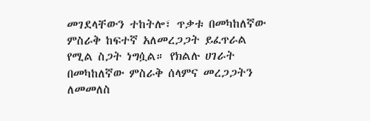መገደላቸውን ተከትሎ፣ ጥቃቱ በመካከለኛው ምስራቅ ከፍተኛ አለመረጋጋት ይፈጥራል የሚል ስጋት ነግሷል። የክልሉ ሀገራት በመካከለኛው ምስራቅ ሰላምና መረጋጋትን ለመመለስ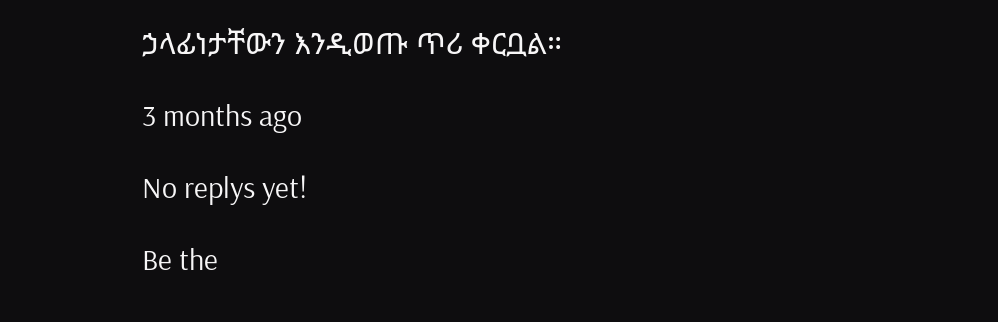ኃላፊነታቸውን እንዲወጡ ጥሪ ቀርቧል።

3 months ago

No replys yet!

Be the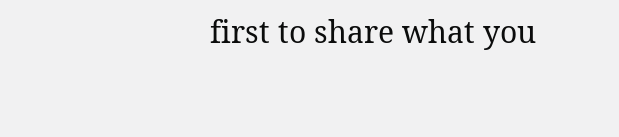first to share what you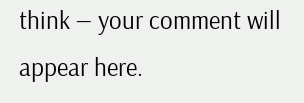think — your comment will appear here.